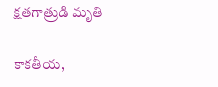క్ష‌త‌గాత్రుడి మృతి

కాకతీయ,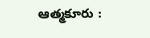ఆత్మకూరు :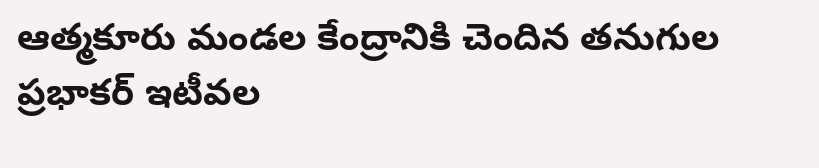ఆత్మకూరు మండల కేంద్రానికి చెందిన తనుగుల ప్రభాకర్ ఇటీవల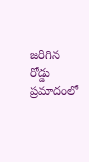జరిగిన రోడ్డు ప్రమాదంలో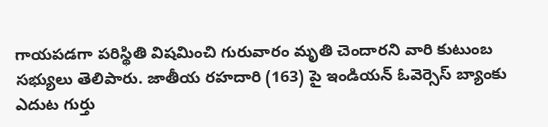గాయ‌ప‌డగా ప‌రిస్థితి విష‌మించి గురువారం మృతి చెందారని వారి కుటుంబ సభ్యులు తెలిపారు. జాతీయ రహదారి (163) పై ఇండియన్ ఓవెర్సెస్ బ్యాంకు ఎదుట గుర్తు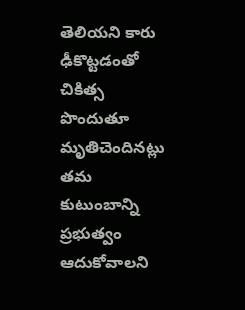తెలియని కారు ఢీకొట్టడంతో చికిత్స పొందుతూ మృతిచెందిన‌ట్లు త‌మ కుటుంబాన్ని ప్ర‌భుత్వం ఆదుకోవాల‌ని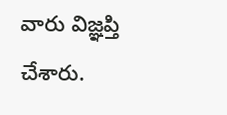వారు విజ్ఞ‌ప్తి చేశారు.